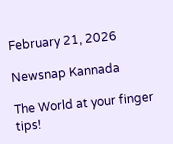February 21, 2026

Newsnap Kannada

The World at your finger tips!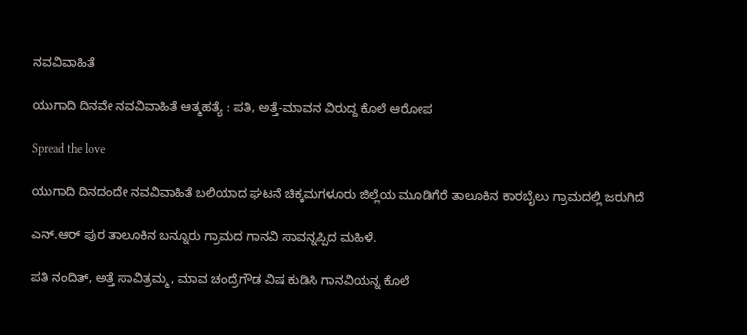ನವವಿವಾಹಿತೆ

ಯುಗಾದಿ ದಿನವೇ ನವವಿವಾಹಿತೆ ಆತ್ಮಹತ್ಯೆ : ಪತಿ, ಅತ್ತೆ-ಮಾವನ ವಿರುದ್ದ ಕೊಲೆ ಆರೋಪ

Spread the love

ಯುಗಾದಿ ದಿನದಂದೇ ನವವಿವಾಹಿತೆ ಬಲಿಯಾದ ಘಟನೆ ಚಿಕ್ಕಮಗಳೂರು ಜಿಲ್ಲೆಯ ಮೂಡಿಗೆರೆ ತಾಲೂಕಿನ ಕಾರಬೈಲು ಗ್ರಾಮದಲ್ಲಿ ಜರುಗಿದೆ

ಎನ್.ಆರ್ ಪುರ ತಾಲೂಕಿನ ಬನ್ನೂರು ಗ್ರಾಮದ ಗಾನವಿ ಸಾವನ್ನಪ್ಪಿದ ಮಹಿಳೆ.

ಪತಿ ನಂದಿತ್, ಅತ್ತೆ ಸಾವಿತ್ರಮ್ಮ, ಮಾವ ಚಂದ್ರೆಗೌಡ ವಿಷ ಕುಡಿಸಿ ಗಾನವಿಯನ್ನ ಕೊಲೆ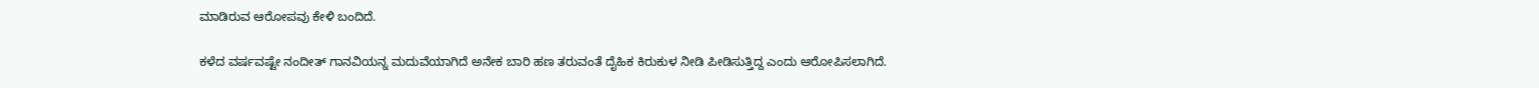ಮಾಡಿರುವ ಆರೋಪವು ಕೇಳಿ ಬಂದಿದೆ.

ಕಳೆದ ವರ್ಷವಷ್ಟೇ ನಂದೀತ್ ಗಾನವಿಯನ್ನ ಮದುವೆಯಾಗಿದೆ ಅನೇಕ ಬಾರಿ ಹಣ ತರುವಂತೆ ದೈಹಿಕ ಕಿರುಕುಳ ನೀಡಿ ಪೀಡಿಸುತ್ತಿದ್ದ ಎಂದು ಆರೋಪಿಸಲಾಗಿದೆ.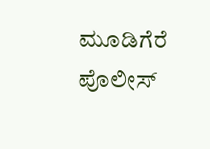ಮೂಡಿಗೆರೆ ಪೊಲೀಸ್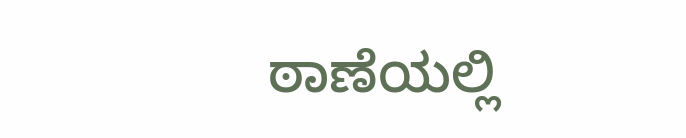ಠಾಣೆಯಲ್ಲಿ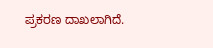ಪ್ರಕರಣ ದಾಖಲಾಗಿದೆ.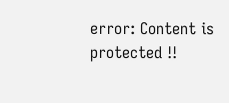error: Content is protected !!